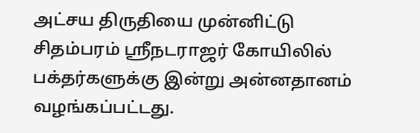அட்சய திருதியை முன்னிட்டு சிதம்பரம் ஸ்ரீநடராஜர் கோயிலில் பக்தர்களுக்கு இன்று அன்னதானம் வழங்கப்பட்டது.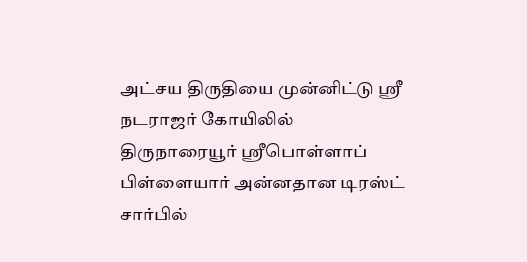அட்சய திருதியை முன்னிட்டு ஸ்ரீ நடராஜர் கோயிலில் திருநாரையூர் ஸ்ரீபொள்ளாப் பிள்ளையார் அன்னதான டிரஸ்ட் சார்பில்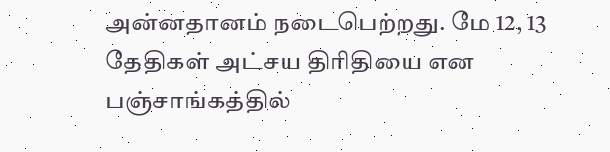அன்னதானம் நடைபெற்றது. மே 12, 13 தேதிகள் அட்சய திரிதியை என பஞ்சாங்கத்தில்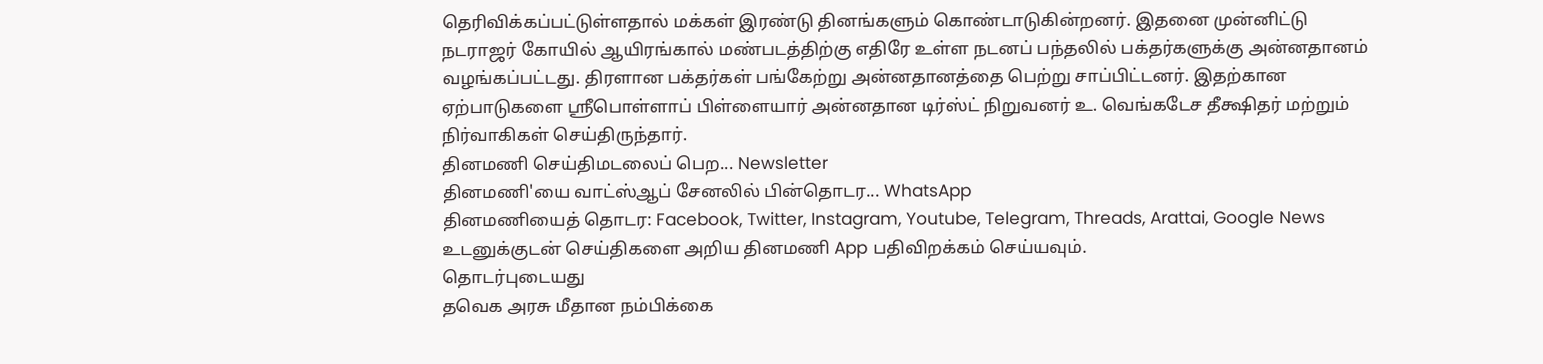தெரிவிக்கப்பட்டுள்ளதால் மக்கள் இரண்டு தினங்களும் கொண்டாடுகின்றனர். இதனை முன்னிட்டு நடராஜர் கோயில் ஆயிரங்கால் மண்படத்திற்கு எதிரே உள்ள நடனப் பந்தலில் பக்தர்களுக்கு அன்னதானம் வழங்கப்பட்டது. திரளான பக்தர்கள் பங்கேற்று அன்னதானத்தை பெற்று சாப்பிட்டனர். இதற்கான ஏற்பாடுகளை ஸ்ரீபொள்ளாப் பிள்ளையார் அன்னதான டிர்ஸ்ட் நிறுவனர் உ. வெங்கடேச தீக்ஷிதர் மற்றும் நிர்வாகிகள் செய்திருந்தார்.
தினமணி செய்திமடலைப் பெற... Newsletter
தினமணி'யை வாட்ஸ்ஆப் சேனலில் பின்தொடர... WhatsApp
தினமணியைத் தொடர: Facebook, Twitter, Instagram, Youtube, Telegram, Threads, Arattai, Google News
உடனுக்குடன் செய்திகளை அறிய தினமணி App பதிவிறக்கம் செய்யவும்.
தொடர்புடையது
தவெக அரசு மீதான நம்பிக்கை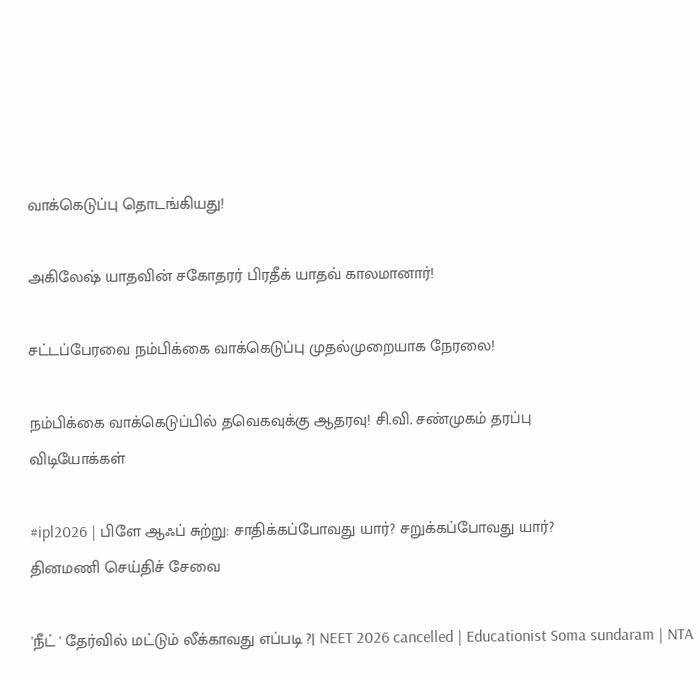வாக்கெடுப்பு தொடங்கியது!

அகிலேஷ் யாதவின் சகோதரர் பிரதீக் யாதவ் காலமானார்!

சட்டப்பேரவை நம்பிக்கை வாக்கெடுப்பு முதல்முறையாக நேரலை!

நம்பிக்கை வாக்கெடுப்பில் தவெகவுக்கு ஆதரவு! சி.வி. சண்முகம் தரப்பு
விடியோக்கள்

#ipl2026 | பிளே ஆஃப் சுற்று: சாதிக்கப்போவது யார்? சறுக்கப்போவது யார்?
தினமணி செய்திச் சேவை

'நீட் ' தேர்வில் மட்டும் லீக்காவது எப்படி ?| NEET 2026 cancelled | Educationist Soma sundaram | NTA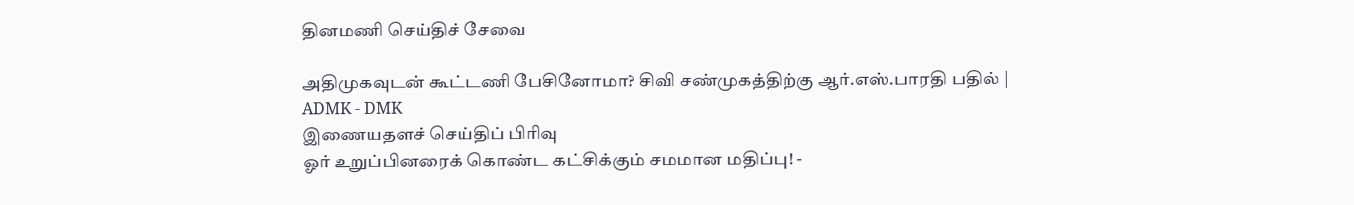தினமணி செய்திச் சேவை

அதிமுகவுடன் கூட்டணி பேசினோமா? சிவி சண்முகத்திற்கு ஆர்.எஸ்.பாரதி பதில் | ADMK - DMK
இணையதளச் செய்திப் பிரிவு
ஓர் உறுப்பினரைக் கொண்ட கட்சிக்கும் சமமான மதிப்பு! -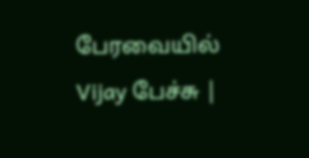பேரவையில் Vijay பேச்சு |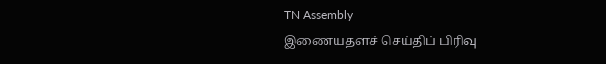TN Assembly
இணையதளச் செய்திப் பிரிவு